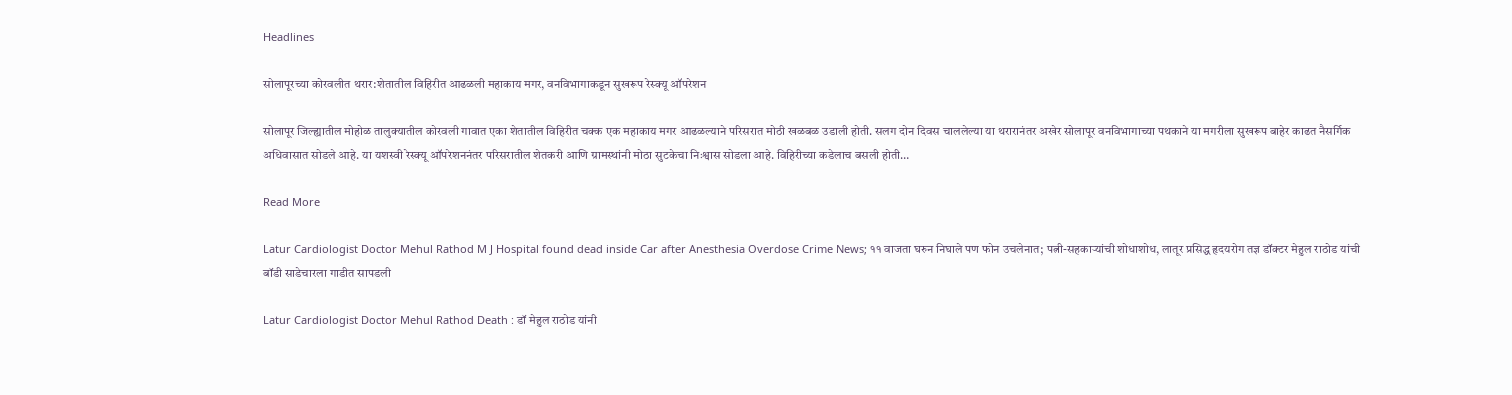Headlines

सोलापूरच्या कोरवलीत थरार:शेतातील विहिरीत आढळली महाकाय मगर, वनविभागाकडून सुखरूप रेस्क्यू ऑपरेशन

सोलापूर जिल्ह्यातील मोहोळ तालुक्यातील कोरवली गावात एका शेतातील विहिरीत चक्क एक महाकाय मगर आढळल्याने परिसरात मोठी खळबळ उडाली होती. सलग दोन दिवस चाललेल्या या थरारानंतर अखेर सोलापूर वनविभागाच्या पथकाने या मगरीला सुखरूप बाहेर काढत नैसर्गिक अधिवासात सोडले आहे. या यशस्वी रेस्क्यू ऑपरेशननंतर परिसरातील शेतकरी आणि ग्रामस्थांनी मोठा सुटकेचा निःश्वास सोडला आहे. विहिरीच्या कडेलाच बसली होती…

Read More

Latur Cardiologist Doctor Mehul Rathod M J Hospital found dead inside Car after Anesthesia Overdose Crime News; ११ वाजता घरुन निघाले पण फोन उचलेनात; पत्नी-सहकाऱ्यांची शोधाशोध, लातूर प्रसिद्ध हृदयरोग तज्ञ डॉक्टर मेहुल राठोड यांची बॉडी साडेचारला गाडीत सापडली

Latur Cardiologist Doctor Mehul Rathod Death : डॉ मेहुल राठोड यांनी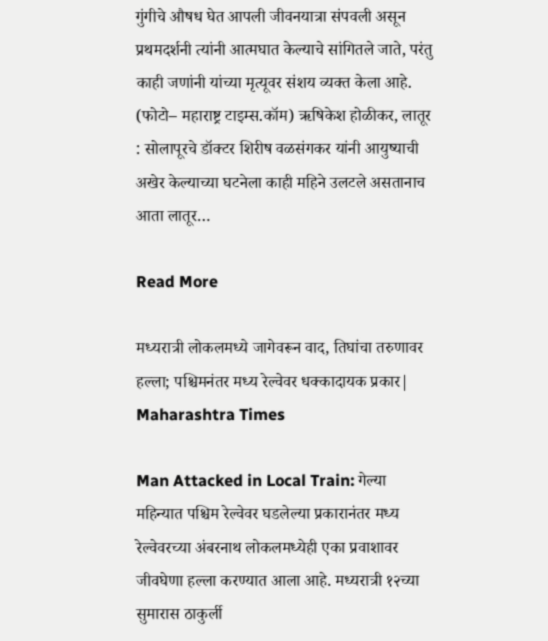गुंगीचे औषध घेत आपली जीवनयात्रा संपवली असून प्रथमदर्शनी त्यांनी आत्मघात केल्याचे सांगितले जाते, परंतु काही जणांनी यांच्या मृत्यूवर संशय व्यक्त केला आहे. (फोटो– महाराष्ट्र टाइम्स.कॉम) ऋषिकेश होळीकर, लातूर : सोलापूरचे डॉक्टर शिरीष वळसंगकर यांनी आयुष्याची अखेर केल्याच्या घटनेला काही महिने उलटले असतानाच आता लातूर…

Read More

मध्यरात्री लोकलमध्ये जागेवरून वाद, तिघांचा तरुणावर हल्ला; पश्चिमनंतर मध्य रेल्वेवर धक्कादायक प्रकार| Maharashtra Times

Man Attacked in Local Train: गेल्या महिन्यात पश्चिम रेल्वेवर घडलेल्या प्रकारानंतर मध्य रेल्वेवरच्या अंबरनाथ लोकलमध्येही एका प्रवाशावर जीवघेणा हल्ला करण्यात आला आहे. मध्यरात्री १२च्या सुमारास ठाकुर्ली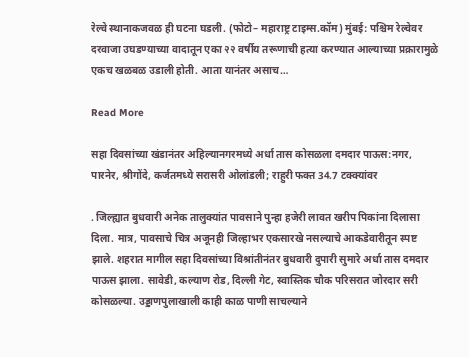रेल्वे स्थानाकजवळ ही घटना घडली. (फोटो– महाराष्ट्र टाइम्स.कॉम) मुंबई: पश्चिम रेल्वेवर दरवाजा उघडण्याच्या वादातून एका २२ वर्षीय तरूणाची हत्या करण्यात आल्याच्या प्रक्रारामुळे एकच खळबळ उडाली होती. आता यानंतर असाच…

Read More

सहा दिवसांच्या खंडानंतर अहिल्यानगरमध्ये अर्धा तास कोसळला दमदार पाऊस:नगर, पारनेर, श्रीगोंदे, कर्जतमध्ये सरासरी ओलांडली; राहुरी फक्त 34.7 टक्क्यांवर

. जिल्ह्यात बुधवारी अनेक तालुक्यांत पावसाने पुन्हा हजेरी लावत खरीप पिकांना दिलासा दिला. मात्र, पावसाचे चित्र अजूनही जिल्हाभर एकसारखे नसल्याचे आकडेवारीतून स्पष्ट झाले. शहरात मागील सहा दिवसांच्या विश्रांतीनंतर बुधवारी दुपारी सुमारे अर्धा तास दमदार पाऊस झाला. सावेडी, कल्याण रोड, दिल्ली गेट, स्वास्तिक चौक परिसरात जोरदार सरी कोसळल्या. उड्डाणपुलाखाली काही काळ पाणी साचल्याने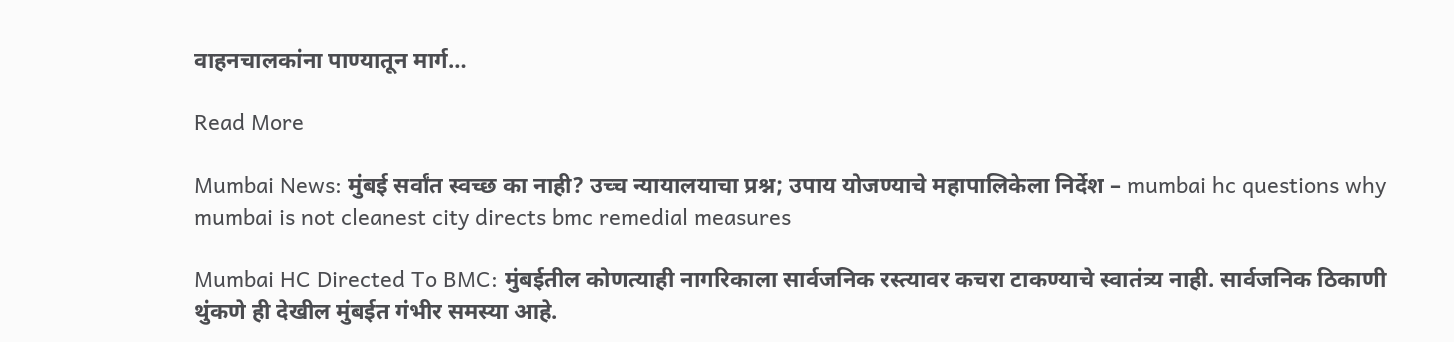वाहनचालकांना पाण्यातून मार्ग…

Read More

Mumbai News: मुंबई सर्वांत स्वच्छ का नाही? उच्च न्यायालयाचा प्रश्न; उपाय योजण्याचे महापालिकेला निर्देश – mumbai hc questions why mumbai is not cleanest city directs bmc remedial measures

Mumbai HC Directed To BMC: मुंबईतील कोणत्याही नागरिकाला सार्वजनिक रस्त्यावर कचरा टाकण्याचे स्वातंत्र्य नाही. सार्वजनिक ठिकाणी थुंकणे ही देखील मुंबईत गंभीर समस्या आहे.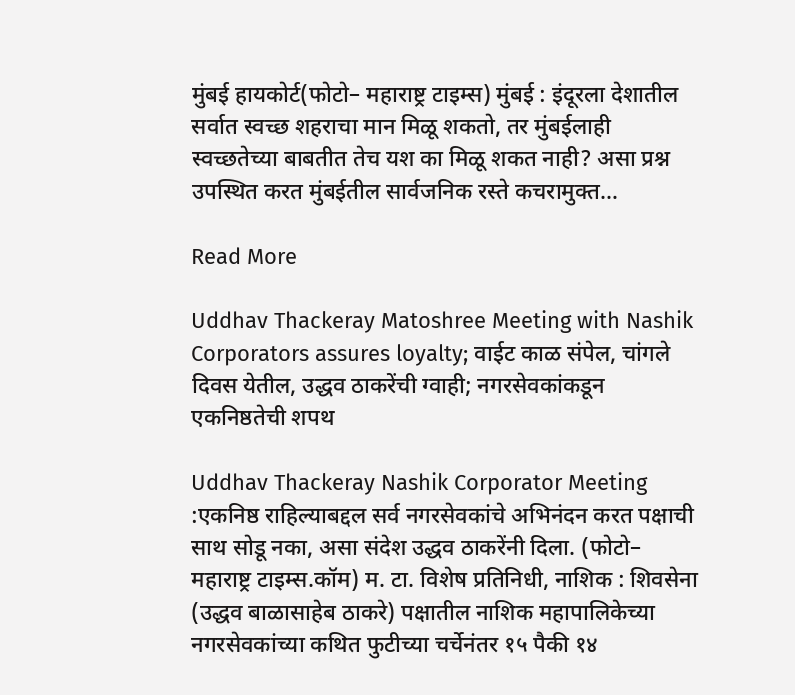मुंबई हायकोर्ट(फोटो– महाराष्ट्र टाइम्स) मुंबई : इंदूरला देशातील सर्वात स्वच्छ शहराचा मान मिळू शकतो, तर मुंबईलाही स्वच्छतेच्या बाबतीत तेच यश का मिळू शकत नाही? असा प्रश्न उपस्थित करत मुंबईतील सार्वजनिक रस्ते कचरामुक्त…

Read More

Uddhav Thackeray Matoshree Meeting with Nashik Corporators assures loyalty; वाईट काळ संपेल, चांगले दिवस येतील, उद्धव ठाकरेंची ग्वाही; नगरसेवकांकडून एकनिष्ठतेची शपथ

Uddhav Thackeray Nashik Corporator Meeting :एकनिष्ठ राहिल्याबद्दल सर्व नगरसेवकांचे अभिनंदन करत पक्षाची साथ सोडू नका, असा संदेश उद्धव ठाकरेंनी दिला. (फोटो– महाराष्ट्र टाइम्स.कॉम) म. टा. विशेष प्रतिनिधी, नाशिक : शिवसेना (उद्धव बाळासाहेब ठाकरे) पक्षातील नाशिक महापालिकेच्या नगरसेवकांच्या कथित फुटीच्या चर्चेनंतर १५ पैकी १४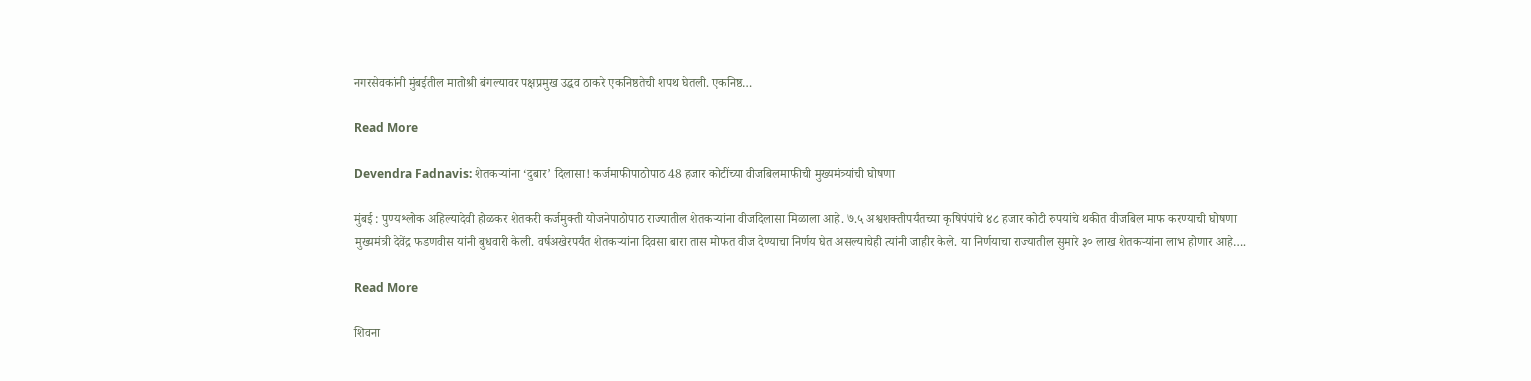नगरसेवकांनी मुंबईतील मातोश्री बंगल्यावर पक्षप्रमुख उद्धव ठाकरे एकनिष्ठतेची शपथ घेतली. एकनिष्ठ…

Read More

Devendra Fadnavis: शेतकऱ्यांना ‘दुबार’ दिलासा! कर्जमाफीपाठोपाठ 48 हजार कोटींच्या वीजबिलमाफीची मुख्यमंत्र्यांची घोषणा

मुंबई : पुण्यश्लोक अहिल्यादेवी होळकर शेतकरी कर्जमुक्ती योजनेपाठोपाठ राज्यातील शेतकऱ्यांना वीजदिलासा मिळाला आहे. ७.५ अश्वशक्तीपर्यंतच्या कृषिपंपांचे ४८ हजार कोटी रुपयांचे थकीत वीजबिल माफ करण्याची घोषणा मुख्यमंत्री देवेंद्र फडणवीस यांनी बुधवारी केली. वर्षअखेरपर्यंत शेतकऱ्यांना दिवसा बारा तास मोफत वीज देण्याचा निर्णय घेत असल्याचेही त्यांनी जाहीर केले. या निर्णयाचा राज्यातील सुमारे ३० लाख शेतकऱ्यांना लाभ होणार आहे….

Read More

शिवना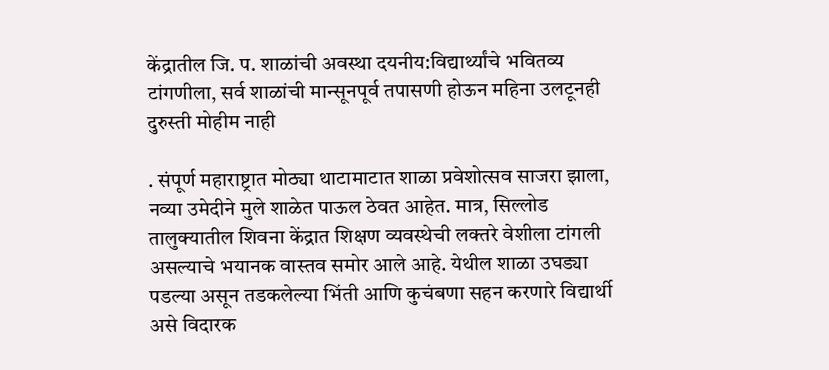केंद्रातील जि. प. शाळांची अवस्था दयनीय:विद्यार्थ्यांचे भवितव्य टांगणीला, सर्व शाळांची मान्सूनपूर्व तपासणी होऊन महिना उलटूनही दुरुस्ती मोहीम नाही

. संपूर्ण महाराष्ट्रात मोठ्या थाटामाटात शाळा प्रवेशोत्सव साजरा झाला, नव्या उमेदीने मुले शाळेत पाऊल ठेवत आहेत. मात्र, सिल्लोड तालुक्यातील शिवना केंद्रात शिक्षण व्यवस्थेची लक्तरे वेशीला टांगली असल्याचे भयानक वास्तव समोर आले आहे. येथील शाळा उघड्या पडल्या असून तडकलेल्या भिंती आणि कुचंबणा सहन करणारे विद्यार्थी असे विदारक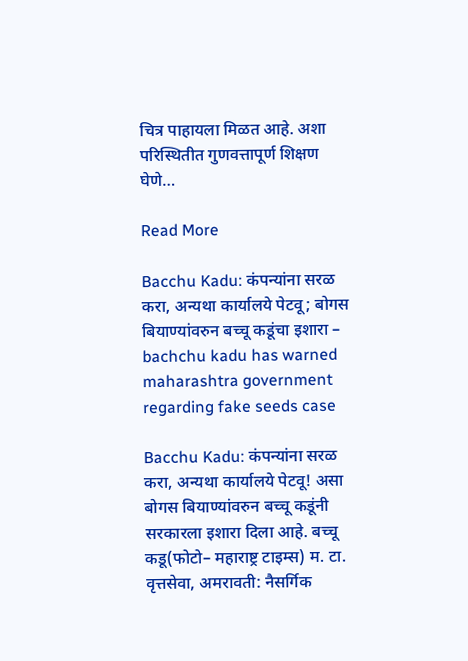चित्र पाहायला मिळत आहे. अशा परिस्थितीत गुणवत्तापूर्ण शिक्षण घेणे…

Read More

Bacchu Kadu: कंपन्यांना सरळ करा, अन्यथा कार्यालये पेटवू; बोगस बियाण्यांवरुन बच्चू कडूंचा इशारा – bachchu kadu has warned maharashtra government regarding fake seeds case

Bacchu Kadu: कंपन्यांना सरळ करा, अन्यथा कार्यालये पेटवू! असा बोगस बियाण्यांवरुन बच्चू कडूंनी सरकारला इशारा दिला आहे. बच्चू कडू(फोटो– महाराष्ट्र टाइम्स) म. टा. वृत्तसेवा, अमरावती: नैसर्गिक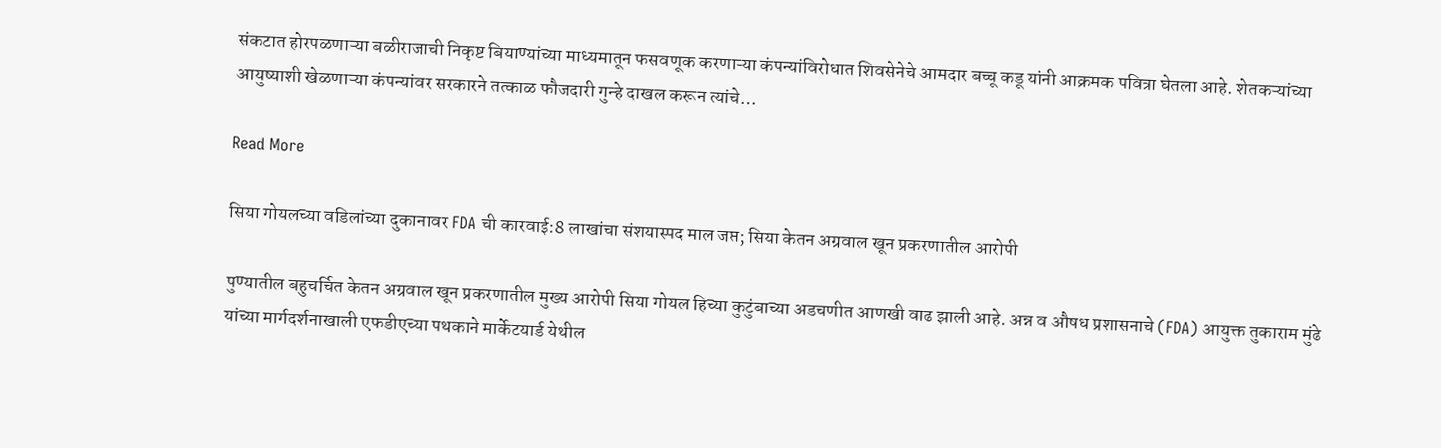संकटात होरपळणाऱ्या बळीराजाची निकृष्ट बियाण्यांच्या माध्यमातून फसवणूक करणाऱ्या कंपन्यांविरोधात शिवसेनेचे आमदार बच्चू कडू यांनी आक्रमक पवित्रा घेतला आहे. शेतकऱ्यांच्या आयुष्याशी खेळणाऱ्या कंपन्यांवर सरकारने तत्काळ फौजदारी गुन्हे दाखल करून त्यांचे…

Read More

सिया गोयलच्या वडिलांच्या दुकानावर FDA ची कारवाई:8 लाखांचा संशयास्पद माल जप्त; सिया केतन अग्रवाल खून प्रकरणातील आरोपी

पुण्यातील बहुचर्चित केतन अग्रवाल खून प्रकरणातील मुख्य आरोपी सिया गोयल हिच्या कुटुंबाच्या अडचणीत आणखी वाढ झाली आहे. अन्न व औषध प्रशासनाचे (FDA) आयुक्त तुकाराम मुंढे यांच्या मार्गदर्शनाखाली एफडीएच्या पथकाने मार्केटयार्ड येथील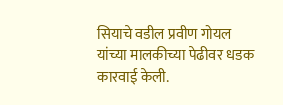सियाचे वडील प्रवीण गोयल यांच्या मालकीच्या पेढीवर धडक कारवाई केली.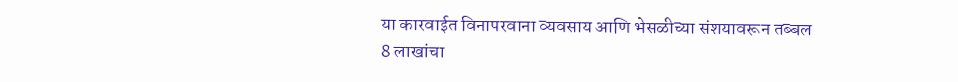या कारवाईत विनापरवाना व्यवसाय आणि भेसळीच्या संशयावरून तब्बल 8 लाखांचा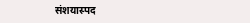संशयास्पद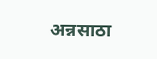अन्नसाठा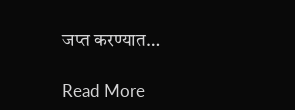जप्त करण्यात…

Read More